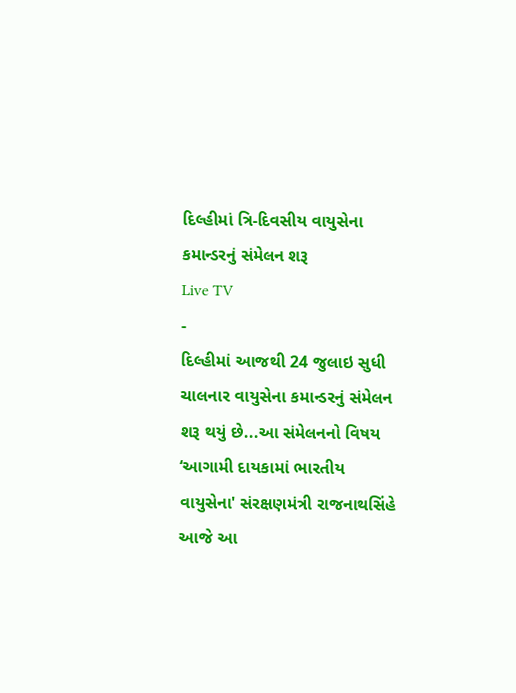દિલ્હીમાં ત્રિ-દિવસીય વાયુસેના કમાન્ડરનું સંમેલન શરૂ
Live TV
-
દિલ્હીમાં આજથી 24 જુલાઇ સુધી ચાલનાર વાયુસેના કમાન્ડરનું સંમેલન શરૂ થયું છે...આ સંમેલનનો વિષય ‘આગામી દાયકામાં ભારતીય વાયુસેના' સંરક્ષણમંત્રી રાજનાથસિંહે આજે આ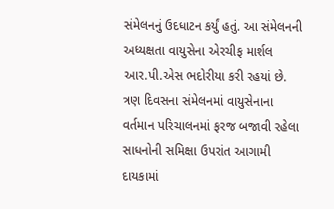સંમેલનનું ઉદધાટન કર્યું હતું. આ સંમેલનની અધ્યક્ષતા વાયુસેના એરચીફ માર્શલ આર.પી.એસ ભદોરીયા કરી રહયાં છે. ત્રણ દિવસના સંમેલનમાં વાયુસેનાના વર્તમાન પરિચાલનમાં ફરજ બજાવી રહેલા સાધનોની સમિક્ષા ઉપરાંત આગામી દાયકામાં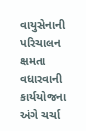વાયુસેનાની પરિચાલન ક્ષમતા વધારવાની કાર્યયોજના અંગે ચર્ચા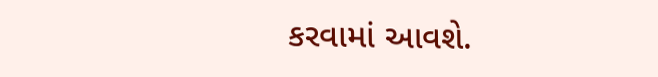કરવામાં આવશે.